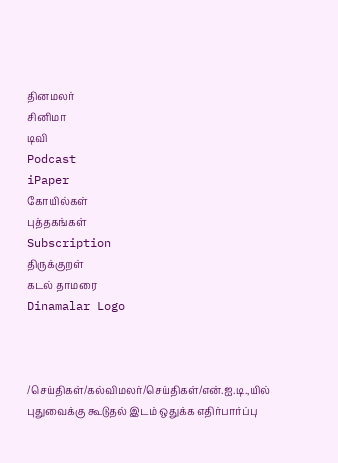தினமலர்
சினிமா
டிவி
Podcast
iPaper
கோயில்கள்
புத்தகங்கள்
Subscription
திருக்குறள்
கடல் தாமரை
Dinamalar Logo



/செய்திகள்/கல்விமலர்/செய்திகள்/என்.ஐ.டி.,யில் புதுவைக்கு கூடுதல் இடம் ஒதுக்க எதிர்பார்ப்பு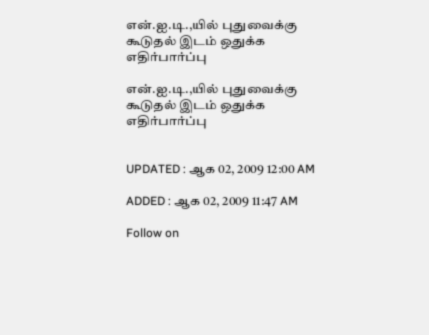என்.ஐ.டி.,யில் புதுவைக்கு கூடுதல் இடம் ஒதுக்க எதிர்பார்ப்பு

என்.ஐ.டி.,யில் புதுவைக்கு கூடுதல் இடம் ஒதுக்க எதிர்பார்ப்பு


UPDATED : ஆக 02, 2009 12:00 AM

ADDED : ஆக 02, 2009 11:47 AM

Follow on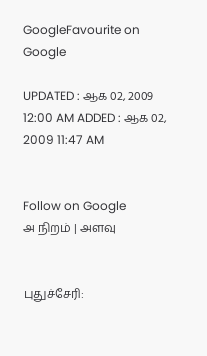GoogleFavourite on Google

UPDATED : ஆக 02, 2009 12:00 AM ADDED : ஆக 02, 2009 11:47 AM


Follow on Google
அ நிறம் | அளவு


புதுச்சேரி: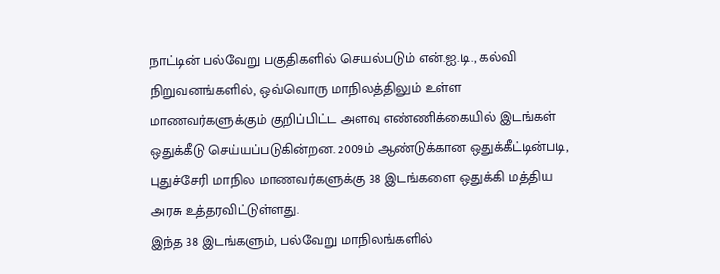நாட்டின் பல்வேறு பகுதிகளில் செயல்படும் என்.ஐ.டி., கல்வி நிறுவனங்களில், ஒவ்வொரு மாநிலத்திலும் உள்ள மாணவர்களுக்கும் குறிப்பிட்ட அளவு எண்ணிக்கையில் இடங்கள் ஒதுக்கீடு செய்யப்படுகின்றன. 2009ம் ஆண்டுக்கான ஒதுக்கீட்டின்படி, புதுச்சேரி மாநில மாணவர்களுக்கு 38 இடங்களை ஒதுக்கி மத்திய அரசு உத்தரவிட்டுள்ளது.
இந்த 38 இடங்களும், பல்வேறு மாநிலங்களில்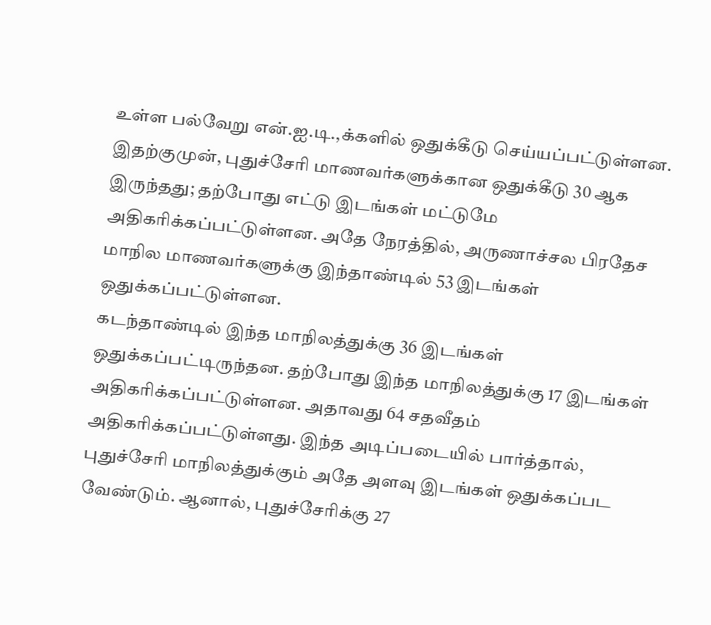உள்ள பல்வேறு என்.ஐ.டி.,க்களில் ஒதுக்கீடு செய்யப்பட்டுள்ளன. இதற்குமுன், புதுச்சேரி மாணவர்களுக்கான ஒதுக்கீடு 30 ஆக இருந்தது; தற்போது எட்டு இடங்கள் மட்டுமே அதிகரிக்கப்பட்டுள்ளன. அதே நேரத்தில், அருணாச்சல பிரதேச மாநில மாணவர்களுக்கு இந்தாண்டில் 53 இடங்கள் ஒதுக்கப்பட்டுள்ளன.
கடந்தாண்டில் இந்த மாநிலத்துக்கு 36 இடங்கள் ஒதுக்கப்பட்டிருந்தன. தற்போது இந்த மாநிலத்துக்கு 17 இடங்கள் அதிகரிக்கப்பட்டுள்ளன. அதாவது 64 சதவீதம் அதிகரிக்கப்பட்டுள்ளது. இந்த அடிப்படையில் பார்த்தால், புதுச்சேரி மாநிலத்துக்கும் அதே அளவு இடங்கள் ஒதுக்கப்பட வேண்டும். ஆனால், புதுச்சேரிக்கு 27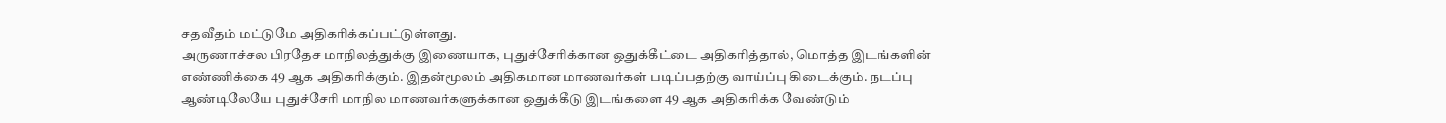சதவீதம் மட்டுமே அதிகரிக்கப்பட்டுள்ளது.
அருணாச்சல பிரதேச மாநிலத்துக்கு இணையாக, புதுச்சேரிக்கான ஒதுக்கீட்டை அதிகரித்தால், மொத்த இடங்களின் எண்ணிக்கை 49 ஆக அதிகரிக்கும். இதன்மூலம் அதிகமான மாணவர்கள் படிப்பதற்கு வாய்ப்பு கிடைக்கும். நடப்பு ஆண்டிலேயே புதுச்சேரி மாநில மாணவர்களுக்கான ஒதுக்கீடு இடங்களை 49 ஆக அதிகரிக்க வேண்டும்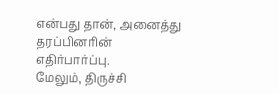என்பது தான், அனைத்து தரப்பினரின் எதிர்பார்ப்பு.
மேலும், திருச்சி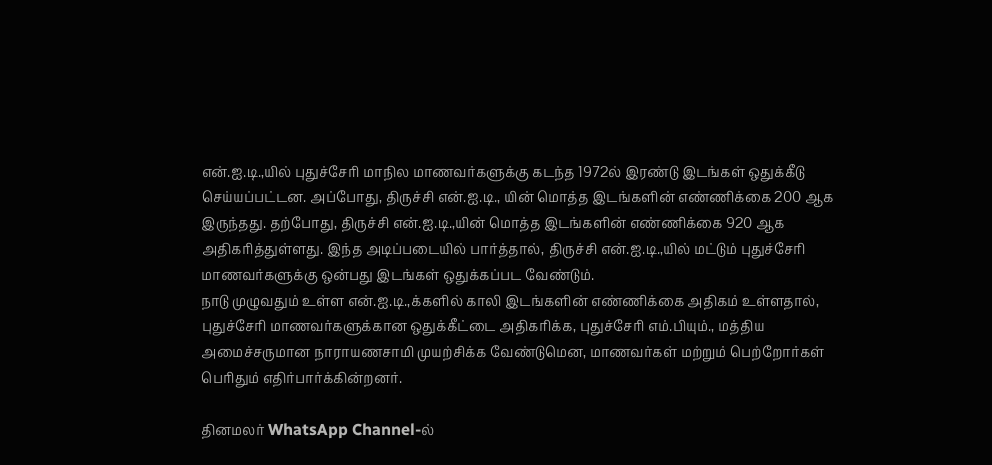என்.ஐ.டி.,யில் புதுச்சேரி மாநில மாணவர்களுக்கு கடந்த 1972ல் இரண்டு இடங்கள் ஒதுக்கீடு செய்யப்பட்டன. அப்போது, திருச்சி என்.ஐ.டி., யின் மொத்த இடங்களின் எண்ணிக்கை 200 ஆக இருந்தது. தற்போது, திருச்சி என்.ஐ.டி.,யின் மொத்த இடங்களின் எண்ணிக்கை 920 ஆக அதிகரித்துள்ளது. இந்த அடிப்படையில் பார்த்தால், திருச்சி என்.ஐ.டி.,யில் மட்டும் புதுச்சேரி மாணவர்களுக்கு ஒன்பது இடங்கள் ஒதுக்கப்பட வேண்டும்.
நாடு முழுவதும் உள்ள என்.ஐ.டி.,க்களில் காலி இடங்களின் எண்ணிக்கை அதிகம் உள்ளதால், புதுச்சேரி மாணவர்களுக்கான ஒதுக்கீட்டை அதிகரிக்க, புதுச்சேரி எம்.பியும்., மத்திய அமைச்சருமான நாராயணசாமி முயற்சிக்க வேண்டுமென, மாணவர்கள் மற்றும் பெற்றோர்கள் பெரிதும் எதிர்பார்க்கின்றனர்.

தினமலர் WhatsApp Channel-ல்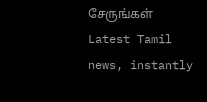சேருங்கள்
Latest Tamil news, instantly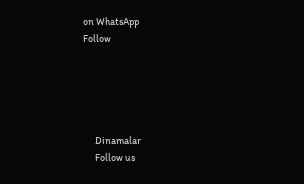on WhatsApp
Follow





      Dinamalar
      Follow us